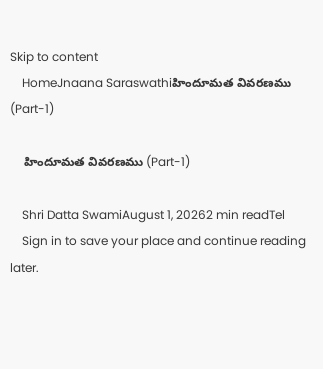Skip to content
    HomeJnaana Saraswathiహిందూమత వివరణము (Part-1)

    హిందూమత వివరణము (Part-1)

    Shri Datta SwamiAugust 1, 20262 min readTel
    Sign in to save your place and continue reading later.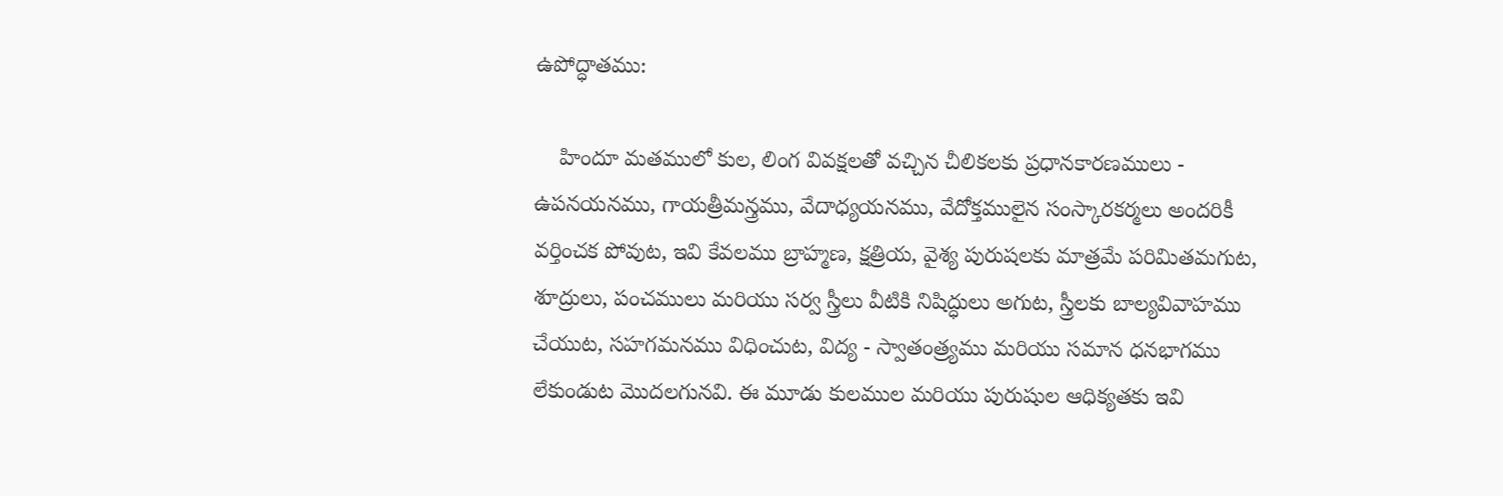ఉపోద్ధాతము:

    హిందూ మతములో కుల, లింగ వివక్షలతో వచ్చిన చీలికలకు ప్రధానకారణములు - ఉపనయనము, గాయత్రీమన్త్రము, వేదాధ్యయనము, వేదోక్తములైన సంస్కారకర్మలు అందరికీ వర్తించక పోవుట, ఇవి కేవలము బ్రాహ్మణ, క్షత్రియ, వైశ్య పురుషలకు మాత్రమే పరిమితమగుట, శూద్రులు, పంచములు మరియు సర్వ స్త్రీలు వీటికి నిషిద్ధులు అగుట, స్త్రీలకు బాల్యవివాహము చేయుట, సహగమనము విధించుట, విద్య - స్వాతంత్ర్యము మరియు సమాన ధనభాగము లేకుండుట మొదలగునవి. ఈ మూడు కులముల మరియు పురుషుల ఆధిక్యతకు ఇవి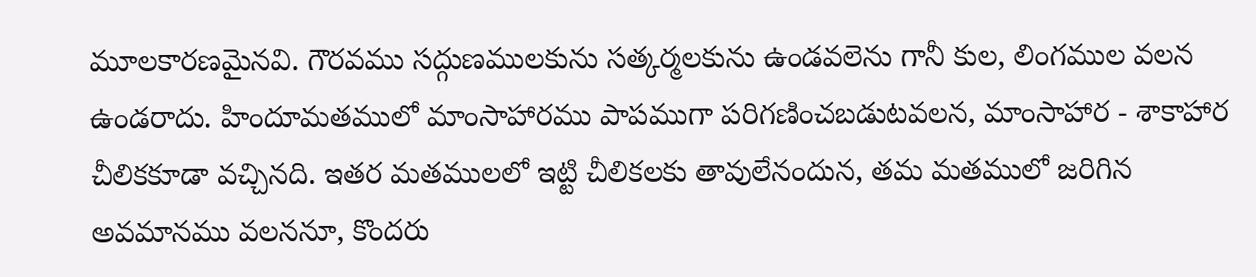మూలకారణమైనవి. గౌరవము సద్గుణములకును సత్కర్మలకును ఉండవలెను గానీ కుల, లింగముల వలన ఉండరాదు. హిందూమతములో మాంసాహారము పాపముగా పరిగణించబడుటవలన, మాంసాహార - శాకాహార చీలికకూడా వచ్చినది. ఇతర మతములలో ఇట్టి చీలికలకు తావులేనందున, తమ మతములో జరిగిన అవమానము వలననూ, కొందరు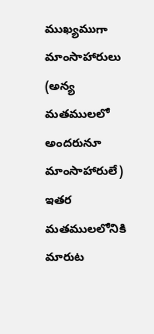ముఖ్యముగా మాంసాహారులు (అన్య మతములలో అందరునూ మాంసాహారులే) ఇతర మతములలోనికి మారుట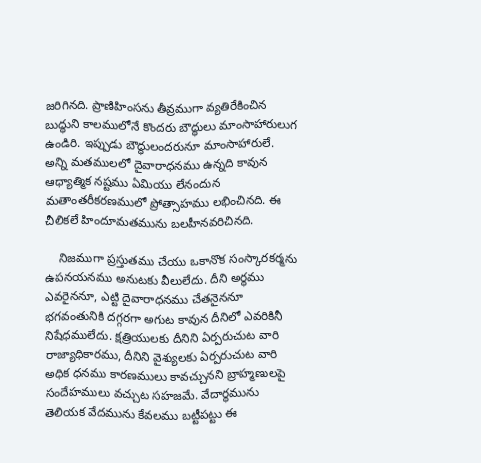జరిగినది. ప్రాణిహింసను తీవ్రముగా వ్యతిరేకించిన బుద్ధుని కాలములోనే కొందరు బౌద్ధులు మాంసాహారులుగ ఉండిరి. ఇప్పుడు బౌద్ధులందరునూ మాంసాహారులే. అన్ని మతములలో దైవారాధనము ఉన్నది కావున ఆధ్యాత్మిక నష్టము ఏమియు లేనందున మతాంతరీకరణములో ప్రోత్సాహము లభించినది. ఈ చీలికలే హిందూమతమును బలహీనవరిచినది.

    నిజముగా ప్రస్తుతము చేయు ఒకానొక సంస్కారకర్మను ఉపనయనము అనుటకు వీలులేదు. దీని అర్థము ఎవరైననూ, ఎట్టి దైవారాధనము చేతనైననూ భగవంతునికి దగ్గరగా అగుట కావున దీనిలో ఎవరికినీ నిషేధములేదు. క్షత్రియులకు దీనిని ఏర్పరుచుట వారి రాజ్యాధికారము, దీనిని వైశ్యులకు ఏర్పరుచుట వారి అధిక ధనము కారణములు కావచ్చునని బ్రాహ్మణులపై సందేహములు వచ్చుట సహజమే. వేదార్థమును తెలియక వేదమును కేవలము బట్టీపట్టు ఈ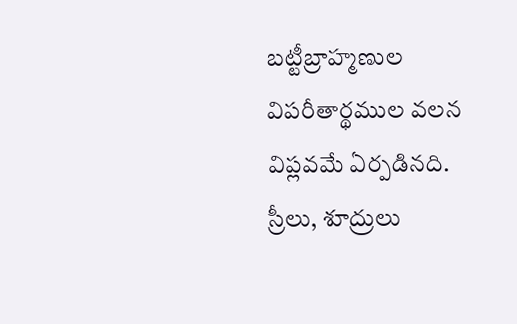బట్టీబ్రాహ్మణుల విపరీతార్థముల వలన విప్లవమే ఏర్పడినది. స్రీలు, శూద్రులు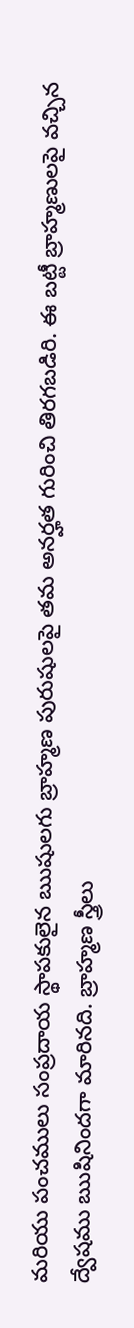మరియు పంచములు సంప్రదాయ స్థాపకులైన ఋషులగు బ్రాహ్మణ పురుషులపై తమ అనర్హత గురించి తిరగబడిరి. ఈ బట్టీ బ్రాహ్మణులపై వచ్చిన ద్వేషము ఋషినిందగా మారినది. బ్రాహ్మణ స్త్రీలు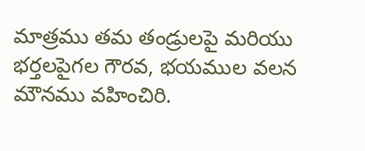మాత్రము తమ తండ్రులపై మరియు భర్తలపైగల గౌరవ, భయముల వలన మౌనము వహించిరి.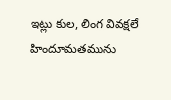ఇట్లు కుల, లింగ వివక్షలే హిందూమతమును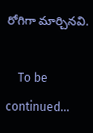రోగిగా మార్చినవి.

    To be continued...